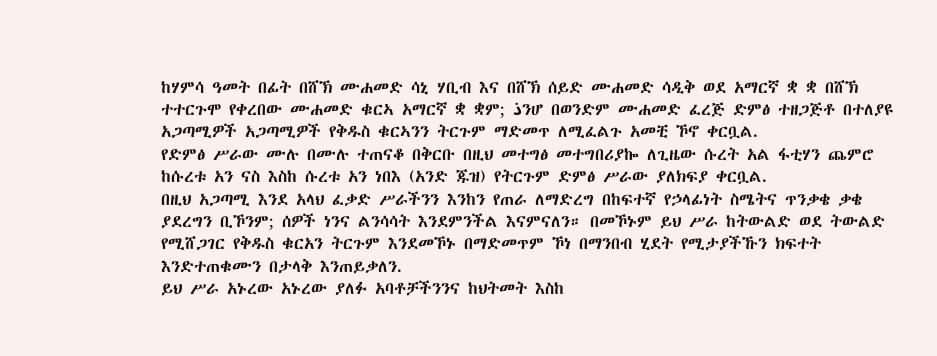ከሃምሳ ዓመት በፊት በሸኽ ሙሐመድ ሳኒ ሃቢብ እና በሸኽ ሰይድ ሙሐመድ ሳዲቅ ወደ አማርኛ ቋ ቋ በሸኽ ተተርጉሞ የቀረበው ሙሐመድ ቁርኣ አማርኛ ቋ ቋም; ذንሆ በወንድም ሙሐመድ ፈረጅ ድምፅ ተዘጋጅቶ በተለያዩ አጋጣሚዎች አጋጣሚዎች የቅዱስ ቁርኣንን ትርጉም ማድመጥ ለሚፈልጉ አመቺ ኾኖ ቀርቧል.
የድምፅ ሥራው ሙሉ በሙሉ ተጠናቆ በቅርቡ በዚህ መተግፅ መተግበሪያኰ ለጊዜው ሱረት አል ፋቲሃን ጨምሮ ከሱረቱ አን ናስ እስከ ሱረቱ አን ነበእ (አንድ ጁዝ) የትርጉም ድምፅ ሥራው ያለክፍያ ቀርቧል.
በዚህ አጋጣሚ እንደ አላህ ፈቃድ ሥራችንን እንከን የጠራ ለማድረግ በከፍተኛ የኃላፊነት ስሜትና ጥንቃቄ ቃቄ ያደረግን ቢኾንም; ሰዎች ነንና ልንሳሳት እንደምንችል እናምናለን። በመኾኑም ይህ ሥራ ከትውልድ ወደ ትውልድ የሚሸጋገር የቅዱስ ቁርአን ትርጉም እንደመኾኑ በማድመጥም ኾነ በማንበብ ሂደት የሚታያችኹን ክፍተት እንድተጠቁሙን በታላቅ እንጠይቃለን.
ይህ ሥራ አኑረው አኑረው ያለፉ አባቶቻችንንና ከህትመት እስከ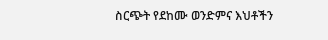ስርጭት የደከሙ ወንድምና እህቶችን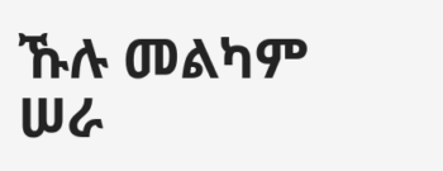ኹሉ መልካም ሠራ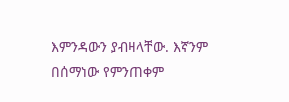እምንዳውን ያብዛላቸው. እኛንም በሰማነው የምንጠቀም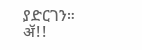ያድርገን። ॲ!!